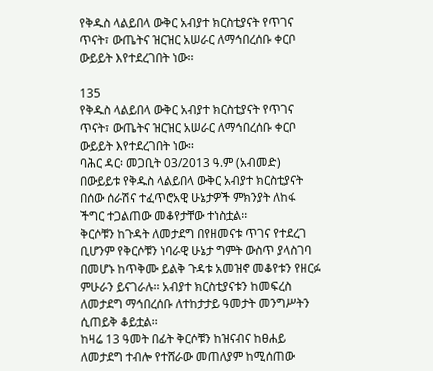የቅዱስ ላልይበላ ውቅር አብያተ ክርስቲያናት የጥገና ጥናት፣ ውጤትና ዝርዝር አሠራር ለማኅበረሰቡ ቀርቦ ውይይት እየተደረገበት ነው፡፡

135
የቅዱስ ላልይበላ ውቅር አብያተ ክርስቲያናት የጥገና ጥናት፣ ውጤትና ዝርዝር አሠራር ለማኅበረሰቡ ቀርቦ ውይይት እየተደረገበት ነው፡፡
ባሕር ዳር፡ መጋቢት 03/2013 ዓ.ም (አብመድ) በውይይቱ የቅዱስ ላልይበላ ውቅር አብያተ ክርስቲያናት በሰው ሰራሽና ተፈጥሮአዊ ሁኔታዎች ምክንያት ለከፋ ችግር ተጋልጠው መቆየታቸው ተነስቷል፡፡
ቅርሶቹን ከጉዳት ለመታደግ በየዘመናቱ ጥገና የተደረገ ቢሆንም የቅርሶቹን ነባራዊ ሁኔታ ግምት ውስጥ ያላስገባ በመሆኑ ከጥቅሙ ይልቅ ጉዳቱ አመዝኖ መቆየቱን የዘርፉ ምሁራን ይናገራሉ፡፡ አብያተ ክርስቲያናቱን ከመፍረስ ለመታደግ ማኅበረሰቡ ለተከታታይ ዓመታት መንግሥትን ሲጠይቅ ቆይቷል፡፡
ከዛሬ 13 ዓመት በፊት ቅርሶቹን ከዝናብና ከፀሐይ ለመታደግ ተብሎ የተሸራው መጠለያም ከሚሰጠው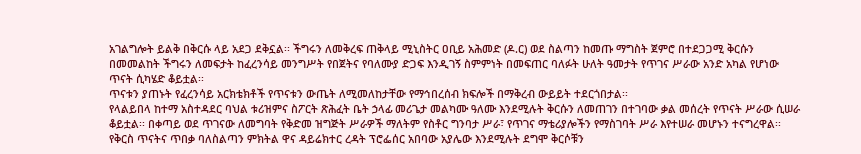አገልግሎት ይልቅ በቅርሱ ላይ አደጋ ደቅኗል፡፡ ችግሩን ለመቅረፍ ጠቅላይ ሚኒስትር ዐቢይ አሕመድ (ዶ.ር) ወደ ስልጣን ከመጡ ማግስት ጀምሮ በተደጋጋሚ ቅርሱን በመመልከት ችግሩን ለመፍታት ከፈረንሳይ መንግሥት የበጀትና የባለሙያ ድጋፍ እንዲገኝ ስምምነት በመፍጠር ባለፉት ሁለት ዓመታት የጥገና ሥራው አንድ አካል የሆነው ጥናት ሲካሄድ ቆይቷል፡፡
ጥናቱን ያጠኑት የፈረንሳይ አርክቴክቶች የጥናቱን ውጤት ለሚመለከታቸው የማኅበረሰብ ክፍሎች በማቅረብ ውይይት ተደርጎበታል፡፡
የላልይበላ ከተማ አስተዳደር ባህል ቱሪዝምና ስፖርት ጽሕፈት ቤት ኃላፊ መሪጌታ መልካሙ ዓለሙ እንደሚሉት ቅርሱን ለመጠገን በተገባው ቃል መሰረት የጥናት ሥራው ሲሠራ ቆይቷል፡፡ በቀጣይ ወደ ጥገናው ለመግባት የቅድመ ዝግጅት ሥራዎች ማለትም የስቶር ግንባታ ሥራ፣ የጥገና ማቴሪያሎችን የማስገባት ሥራ እየተሠራ መሆኑን ተናግረዋል፡፡
የቅርስ ጥናትና ጥበቃ ባለስልጣን ምክትል ዋና ዳይሬክተር ረዳት ፕሮፌሰር አበባው አያሌው እንደሚሉት ደግሞ ቅርሶቹን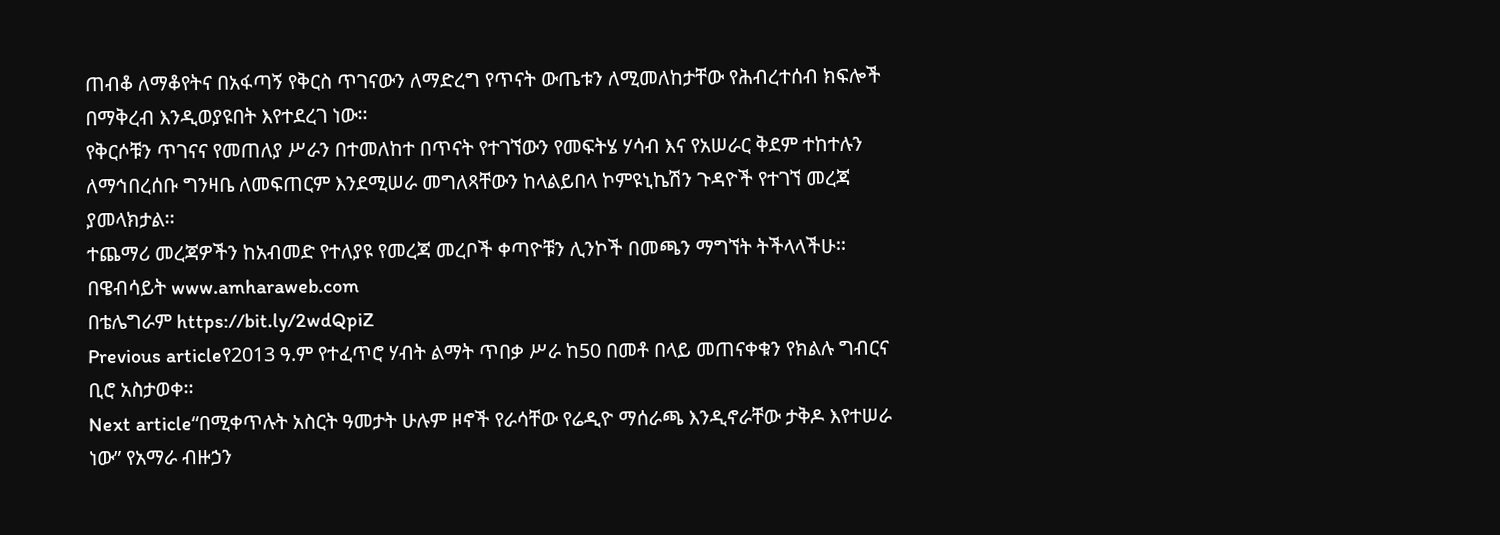ጠብቆ ለማቆየትና በአፋጣኝ የቅርስ ጥገናውን ለማድረግ የጥናት ውጤቱን ለሚመለከታቸው የሕብረተሰብ ክፍሎች በማቅረብ እንዲወያዩበት እየተደረገ ነው፡፡
የቅርሶቹን ጥገናና የመጠለያ ሥራን በተመለከተ በጥናት የተገኘውን የመፍትሄ ሃሳብ እና የአሠራር ቅደም ተከተሉን ለማኅበረሰቡ ግንዛቤ ለመፍጠርም እንደሚሠራ መግለጻቸውን ከላልይበላ ኮምዩኒኬሽን ጉዳዮች የተገኘ መረጃ ያመላክታል፡፡
ተጨማሪ መረጃዎችን ከአብመድ የተለያዩ የመረጃ መረቦች ቀጣዮቹን ሊንኮች በመጫን ማግኘት ትችላላችሁ፡፡
በዌብሳይት www.amharaweb.com
በቴሌግራም https://bit.ly/2wdQpiZ
Previous articleየ2013 ዓ.ም የተፈጥሮ ሃብት ልማት ጥበቃ ሥራ ከ50 በመቶ በላይ መጠናቀቁን የክልሉ ግብርና ቢሮ አስታወቀ፡፡
Next article“በሚቀጥሉት አስርት ዓመታት ሁሉም ዞኖች የራሳቸው የሬዲዮ ማሰራጫ እንዲኖራቸው ታቅዶ እየተሠራ ነው” የአማራ ብዙኃን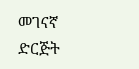መገናኛ ድርጅት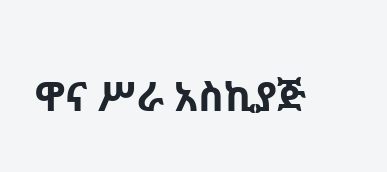ዋና ሥራ አስኪያጅ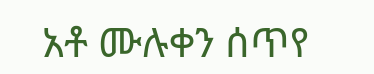አቶ ሙሉቀን ሰጥየ